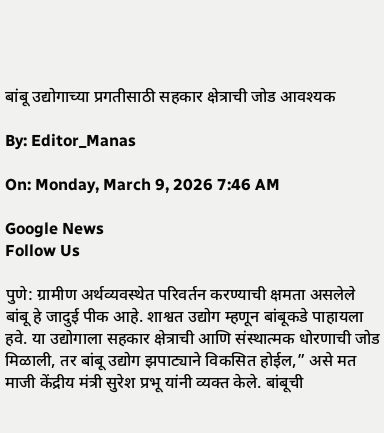बांबू उद्योगाच्या प्रगतीसाठी सहकार क्षेत्राची जोड आवश्यक

By: Editor_Manas

On: Monday, March 9, 2026 7:46 AM

Google News
Follow Us

पुणे: ग्रामीण अर्थव्यवस्थेत परिवर्तन करण्याची क्षमता असलेले बांबू हे जादुई पीक आहे. शाश्वत उद्योग म्हणून बांबूकडे पाहायला हवे. या उद्योगाला सहकार क्षेत्राची आणि संस्थात्मक धोरणाची जोड मिळाली, तर बांबू उद्योग झपाट्याने विकसित होईल,” असे मत माजी केंद्रीय मंत्री सुरेश प्रभू यांनी व्यक्त केले. बांबूची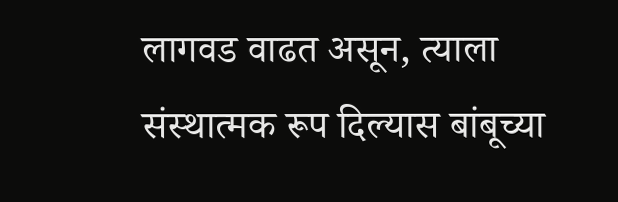लागवड वाढत असून, त्याला संस्थात्मक रूप दिल्यास बांबूच्या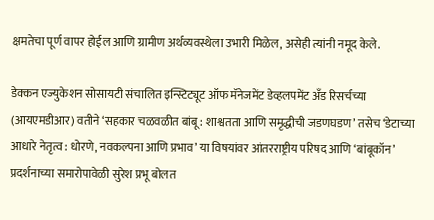क्षमतेचा पूर्ण वापर होईल आणि ग्रामीण अर्थव्यवस्थेला उभारी मिळेल, असेही त्यांनी नमूद केले.

डेक्कन एज्युकेशन सोसायटी संचालित इन्स्टिट्यूट ऑफ मॅनेजमेंट डेव्हलपमेंट अँड रिसर्चच्या (आयएमडीआर) वतीने ‘सहकार चळवळीत बांबू : शाश्वतता आणि समृद्धीची जडणघडण’ तसेच ‘डेटाच्या आधारे नेतृत्व : धोरणे, नवकल्पना आणि प्रभाव’ या विषयांवर आंतरराष्ट्रीय परिषद आणि ‘बांबूकॉन’ प्रदर्शनाच्या समारोपावेळी सुरेश प्रभू बोलत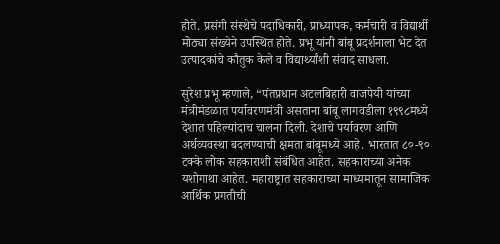होते. प्रसंगी संस्थेचे पदाधिकारी, प्राध्यापक, कर्मचारी व विद्यार्थी मोठ्या संख्येने उपस्थित होते. प्रभू यांनी बांबू प्रदर्शनाला भेट देत उत्पादकांचे कौतुक केले व विद्यार्थ्यांशी संवाद साधला.

सुरेश प्रभू म्हणाले, “पंतप्रधान अटलबिहारी वाजपेयी यांच्या मंत्रीमंडळात पर्यावरणमंत्री असताना बांबू लागवडीला १९९८मध्ये देशात पहिल्यांदाच चालना दिली. देशाचे पर्यावरण आणि अर्थव्यवस्था बदलण्याची क्षमता बांबूमध्ये आहे. भारतात ८०-९० टक्के लोक सहकाराशी संबंधित आहेत. सहकाराच्या अनेक यशोगाथा आहेत. महाराष्ट्रात सहकाराच्या माध्यमातून सामाजिक आर्थिक प्रगतीची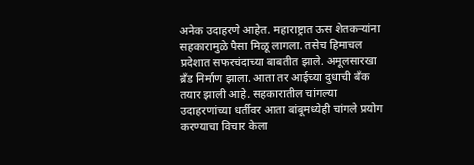अनेक उदाहरणे आहेत. महाराष्ट्रात ऊस शेतकऱ्यांना सहकारामुळे पैसा मिळू लागला. तसेच हिमाचल प्रदेशात सफरचंदाच्या बाबतीत झाले. अमूलसारखा ब्रँड निर्माण झाला. आता तर आईच्या दुधाची बँक तयार झाली आहे. सहकारातील चांगल्या उदाहरणांच्या धर्तीवर आता बांबूमध्येही चांगले प्रयोग करण्याचा विचार केला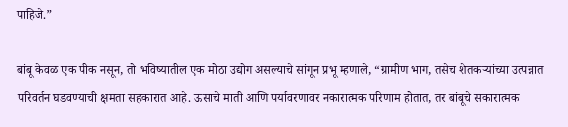पाहिजे.”

बांबू केवळ एक पीक नसून, तो भविष्यातील एक मोठा उद्योग असल्याचे सांगून प्रभू म्हणाले, “ग्रामीण भाग, तसेच शेतकऱ्यांच्या उत्पन्नात परिवर्तन घडवण्याची क्षमता सहकारात आहे. ऊसाचे माती आणि पर्यावरणावर नकारात्मक परिणाम होतात, तर बांबूचे सकारात्मक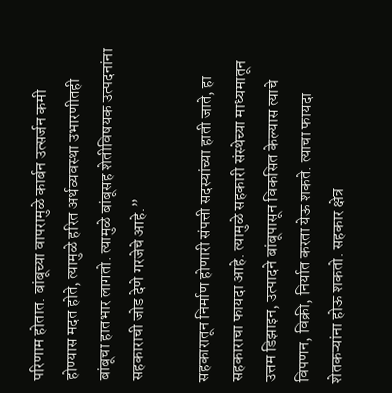परिणाम होतात. बांबूच्या वापरामुळे कार्बन उत्सर्जन कमी होण्यास मदत होते, त्यामुळे हरित अर्थव्यवस्था उभारणीतही बांबूचा हातभार लागतो. त्यामुळे बांबूसह शेतीविषयक उत्पदनांना सहकाराची जोड देणे गरजेचे आहे.”

सहकारातून निर्माण होणारी संपत्ती सदस्यांच्या हाती जाते, हा सहकाराचा फायदा आहे. त्यामुळे सहकारी संस्थेच्या माध्यमातून उत्तम डिझाइन, उत्पादने बांबूपासून विकसित केल्यास त्याचे विपणन, विक्री, निर्यात करता येऊ शकते. त्याचा फायदा शेतकऱ्यांना होऊ शकतो. सहकार क्षेत्र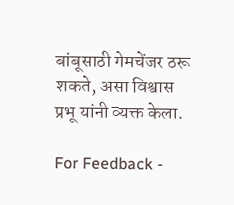बांबूसाठी गेमचेंजर ठरू शकते, असा विश्वास प्रभू यांनी व्यक्त केला.

For Feedback -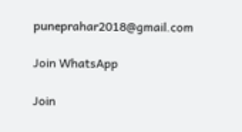puneprahar2018@gmail.com

Join WhatsApp

Join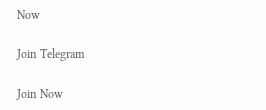Now

Join Telegram

Join Now